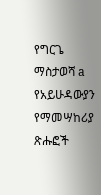የግርጌ ማስታወሻ a የአይሁዳውያን የማመሣከሪያ ጽሑፎች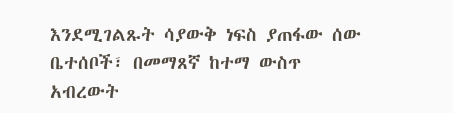እንደሚገልጹት ሳያውቅ ነፍስ ያጠፋው ሰው ቤተሰቦች፣ በመማጸኛ ከተማ ውስጥ አብረውት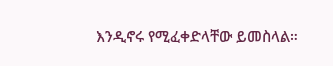እንዲኖሩ የሚፈቀድላቸው ይመስላል።